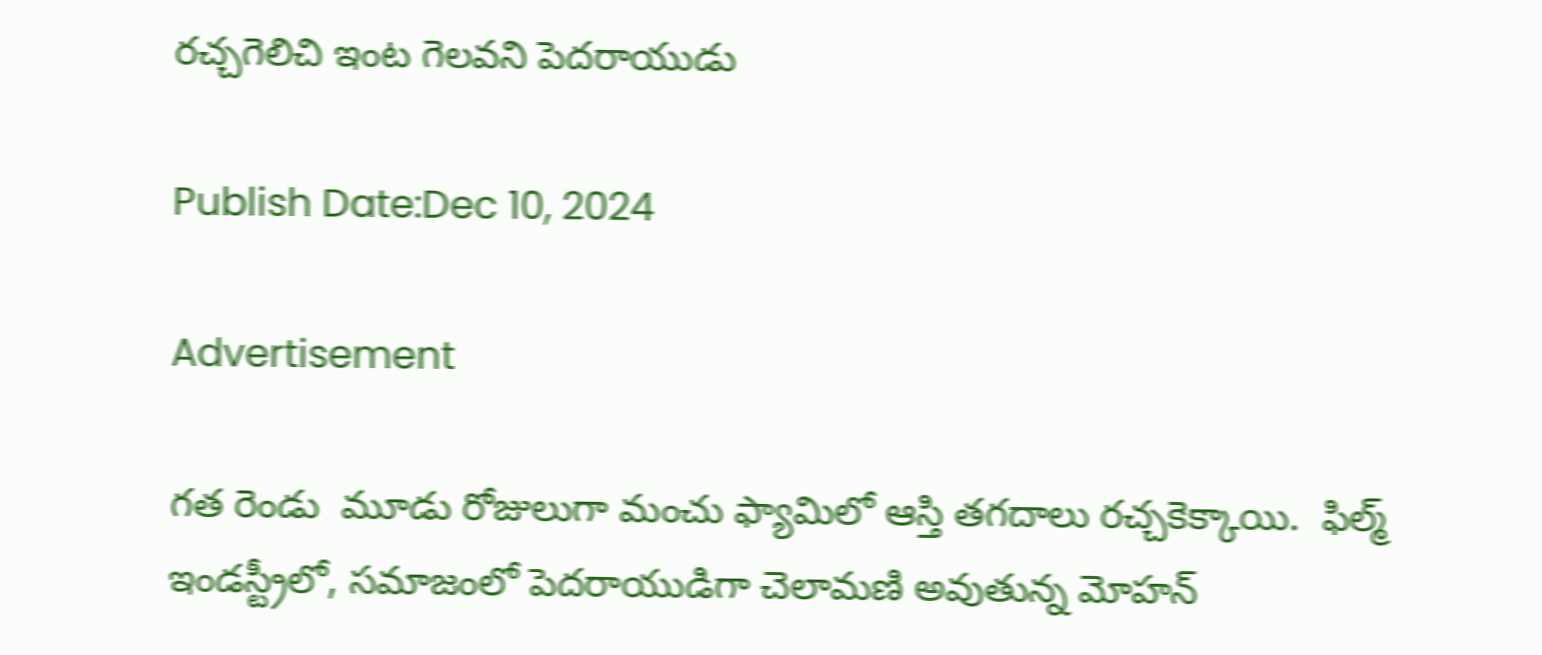రచ్చగెలిచి ఇంట గెలవని పెదరాయుడు

Publish Date:Dec 10, 2024

Advertisement

గత రెండు  మూడు రోజులుగా మంచు ఫ్యామిలో ఆస్తి తగదాలు రచ్చకెక్కాయి.  ఫిల్మ్ ఇండస్ట్రీలో, సమాజంలో పెదరాయుడిగా చెలామణి అవుతున్న మోహన్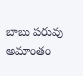బాబు పరువు అమాంతం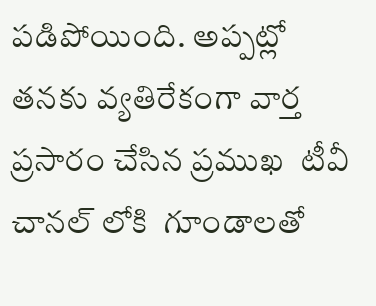పడిపోయింది. అప్పట్లో  తనకు వ్యతిరేకంగా వార్త ప్రసారం చేసిన ప్రముఖ  టీవీ చానల్ లోకి  గూండాలతో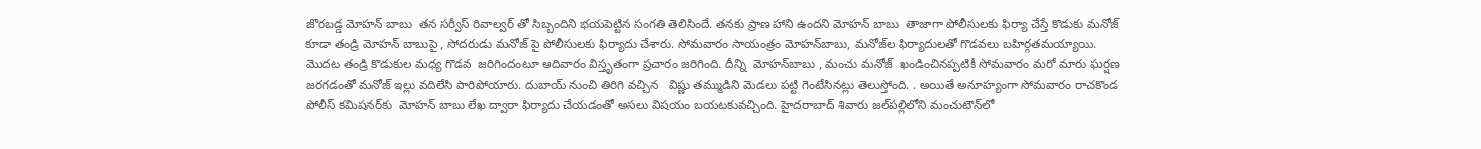జొరబడ్డ మోహన్ బాబు  తన సర్వీస్ రివాల్వర్ తో సిబ్బందిని భయపెట్టిన సంగతి తెలిసిందే. తనకు ప్రాణ హాని ఉందని మోహన్ బాబు  తాజాగా పోలీసులకు ఫిర్యా చేస్తే కొడుకు మనోజ్ కూడా తండ్రి మోహన్ బాబుపై , సోదరుడు మనోజ్ పై పోలీసులకు ఫిర్యాదు చేశారు. సోమవారం సాయంత్రం మోహన్‌బాబు, మనోజ్‌ల ఫిర్యాదులతో గొడవలు బహిర్గతమయ్యాయి. మొదట తండ్రి కొడుకుల మధ్య గొడవ  జరిగిందంటూ ఆదివారం విస్తృతంగా ప్రచారం జరిగింది. దీన్ని  మోహన్‌బాబు , మంచు మనోజ్  ఖండించినప్పటికీ సోమవారం మరో మారు ఘర్షణ జరగడంతో మనోజ్ ఇల్లు వదిలేసి పారిపోయారు. దుబాయ్ నుంచి తిరిగి వచ్చిన   విష్ణు తమ్ముడిని మెడలు పట్టి గెంటేసినట్లు తెలుస్తోంది. . అయితే అనూహ్యంగా సోమవారం రాచకొండ పోలీస్ కమిషనర్‌కు  మోహన్ బాబు లేఖ ద్వారా ఫిర్యాదు చేయడంతో అసలు విషయం బయటకువచ్చింది. హైదరాబాద్ శివారు జల్‌పల్లిలోని మంచుటౌన్‌లో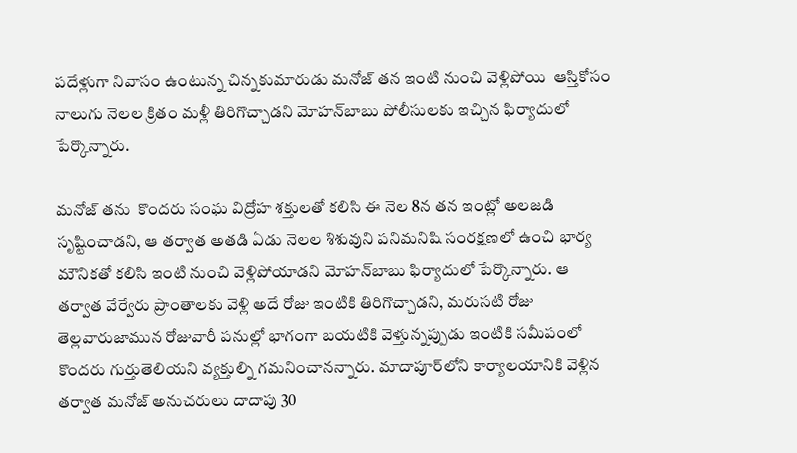పదేళ్లుగా నివాసం ఉంటున్న చిన్నకుమారుడు మనోజ్ తన ఇంటి నుంచి వెళ్లిపోయి  ఆస్తికోసం నాలుగు నెలల క్రితం మళ్లీ తిరిగొచ్చాడని మోహన్‌బాబు పోలీసులకు ఇచ్చిన ఫిర్యాదులో పేర్కొన్నారు.

మనోజ్ తను  కొందరు సంఘ విద్రోహ శక్తులతో కలిసి ఈ నెల 8న తన ఇంట్లో అలజడి సృష్టించాడని, ఆ తర్వాత అతడి ఏడు నెలల శిశువుని పనిమనిషి సంరక్షణలో ఉంచి భార్య మౌనికతో కలిసి ఇంటి నుంచి వెళ్లిపోయాడని మోహన్‌బాబు ఫిర్యాదులో పేర్కొన్నారు. ఆ తర్వాత వేర్వేరు ప్రాంతాలకు వెళ్లి అదే రోజు ఇంటికి తిరిగొచ్చాడని, మరుసటి రోజు తెల్లవారుజామున రోజువారీ పనుల్లో భాగంగా బయటికి వెళ్తున్నప్పుడు ఇంటికి సమీపంలో కొందరు గుర్తుతెలియని వ్యక్తుల్ని గమనించానన్నారు. మాదాపూర్‌లోని కార్యాలయానికి వెళ్లిన తర్వాత మనోజ్ అనుచరులు దాదాపు 30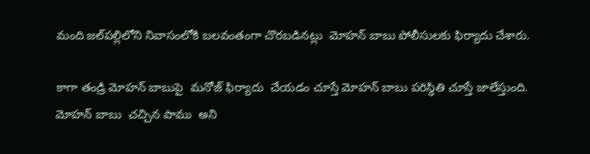మంది జల్‌పల్లిలోని నివాసంలోకి బలవంతంగా చొరబడినట్లు  మోహన్ బాబు పోలీసులకు ఫిర్యాదు చేశారు.

కాగా తండ్రి మోహన్ బాబుపై  మనోజ్ ఫిర్యాదు  చేయడం చూస్తే మోహన్ బాబు పరిస్థితి చూస్తే జాలేస్తుంది.  మోహన్ బాబు  చచ్చిన పాము  అని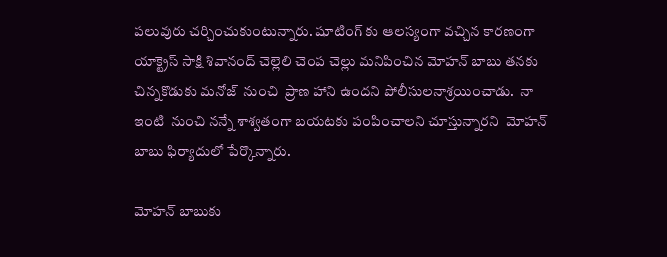పలువురు చర్చించుకుంటున్నారు. షూటింగ్ కు ఆలస్యంగా వచ్చిన కారణంగా యాక్ట్రెస్ సాక్షి శివానంద్ చెల్లెలి చెంప చెల్లు మనిపించిన మోహన్ బాబు తనకు  చిన్నకొడుకు మనోజ్  నుంచి  ప్రాణ హాని ఉందని పోలీసులనాశ్రయించాడు.  నా  ఇంటి  నుంచి నన్నే శాశ్వతంగా బయటకు పంపించాలని చూస్తున్నారని  మోహన్ బాబు ఫిర్యాదులో పేర్కొన్నారు.

మోహన్ బాబుకు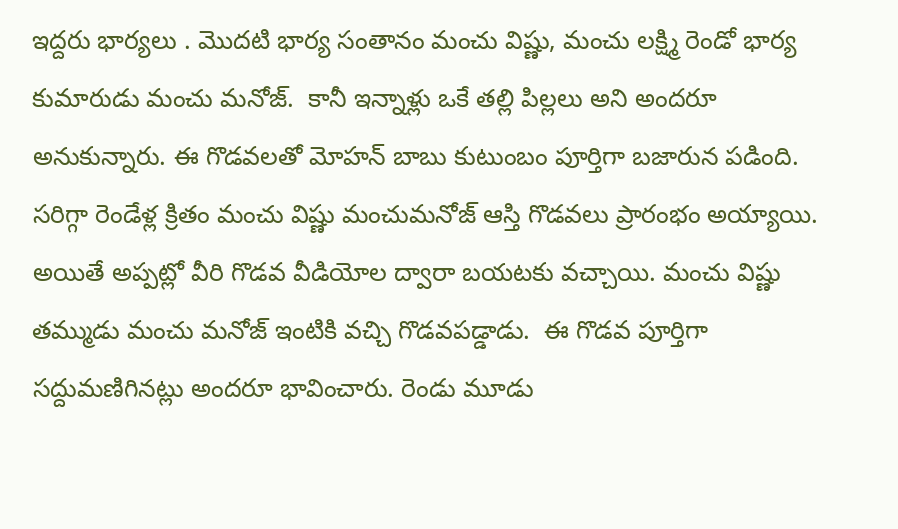ఇద్దరు భార్యలు . మొదటి భార్య సంతానం మంచు విష్ణు, మంచు లక్ష్మి రెండో భార్య కుమారుడు మంచు మనోజ్.  కానీ ఇన్నాళ్లు ఒకే తల్లి పిల్లలు అని అందరూ అనుకున్నారు. ఈ గొడవలతో మోహన్ బాబు కుటుంబం పూర్తిగా బజారున పడింది. సరిగ్గా రెండేళ్ల క్రితం మంచు విష్ణు మంచుమనోజ్ ఆస్తి గొడవలు ప్రారంభం అయ్యాయి. అయితే అప్పట్లో వీరి గొడవ వీడియోల ద్వారా బయటకు వచ్చాయి. మంచు విష్ణు తమ్ముడు మంచు మనోజ్ ఇంటికి వచ్చి గొడవపడ్డాడు.  ఈ గొడవ పూర్తిగా సద్దుమణిగినట్లు అందరూ భావించారు. రెండు మూడు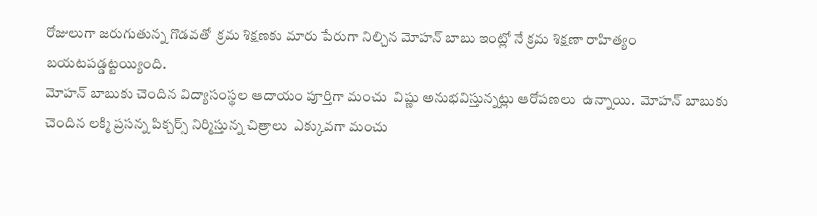రోజులుగా జరుగుతున్న గొడవతో  క్రమ శిక్షణకు మారు పేరుగా నిల్చిన మోహన్ బాబు ఇంట్లో నే క్రమ శిక్షణా రాహిత్యం బయటపడ్డట్టయ్యింది.
మోహన్ బాబుకు చెందిన విద్యాసంస్థల ఆదాయం పూర్తిగా మంచు  విష్ణు అనుభవిస్తున్నట్లు ఆరోపణలు  ఉన్నాయి.  మోహన్ బాబుకు చెందిన లక్మి ప్రసన్న పిక్చర్స్ నిర్మిస్తున్న చిత్రాలు  ఎక్కువగా మంచు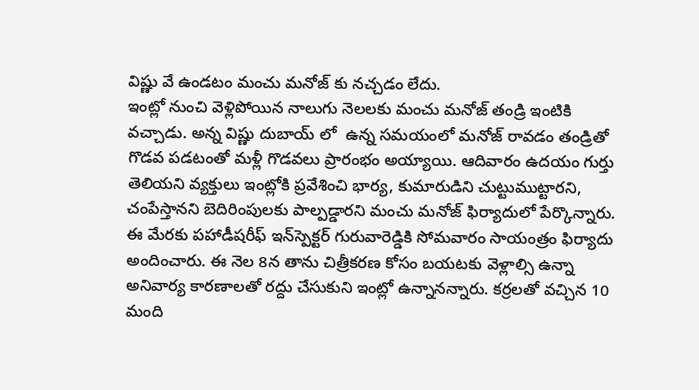విష్ణు వే ఉండటం మంచు మనోజ్ కు నచ్చడం లేదు.
ఇంట్లో నుంచి వెళ్లిపోయిన నాలుగు నెలలకు మంచు మనోజ్ తండ్రి ఇంటికి వచ్చాడు. అన్న విష్ణు దుబాయ్ లో  ఉన్న సమయంలో మనోజ్ రావడం తండ్రితో గొడవ పడటంతో మళ్లీ గొడవలు ప్రారంభం అయ్యాయి. ఆదివారం ఉదయం గుర్తు తెలియని వ్యక్తులు ఇంట్లోకి ప్రవేశించి భార్య, కుమారుడిని చుట్టుముట్టారని, చంపేస్తానని బెదిరింపులకు పాల్పడ్డారని మంచు మనోజ్ ఫిర్యాదులో పేర్కొన్నారు. ఈ మేరకు పహాడీషరీఫ్‌ ఇన్‌స్పెక్టర్‌ గురువారెడ్డికి సోమవారం సాయంత్రం ఫిర్యాదు అందించారు. ఈ నెల 8న తాను చిత్రీకరణ కోసం బయటకు వెళ్లాల్సి ఉన్నా అనివార్య కారణాలతో రద్దు చేసుకుని ఇంట్లో ఉన్నానన్నారు. కర్రలతో వచ్చిన 10 మంది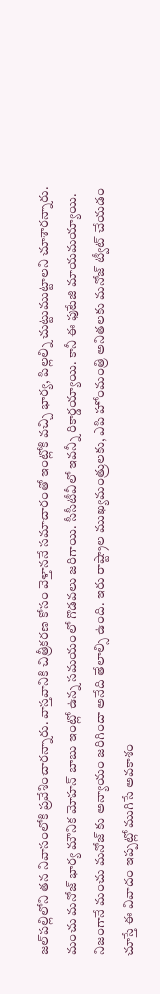జల్‌పల్లిలోని తన నివాసంలోకి ప్రవేశించారన్నారు. వాస్తవానికి చిత్రీకరణ కోసం వెళ్తాననే సమాచారంతో ఇంట్లోకి వచ్చి భార్య, పిల్లల్ని చుట్టుముట్టాలని చూశారన్నారు.
మంచు మనోజ్ భార్య మౌనిక మోహన్ బాబు ఇంట్లో ఉన్న సమయంలో గొడవలు జరిగాయి. సీసీటీవీలో ఇవన్నీ రికార్డయ్యాయి. కానీ ఈ ఫుటేజి మాయమయ్యాయి.   నిజంగానే మంచు మనోజ్ కు అన్యాయం జరిగిందా అనేది తేలాల్సి ఉంది. ఇరు రాష్ట్రాల ముఖ్యమంత్రులకు, ఎపి హోంమంత్రి అనితలకు మనోజ్ ట్వీట్ చేయడం చూస్తే ఈ వివాదం ఇప్పట్లో ముగిసే అవకాశం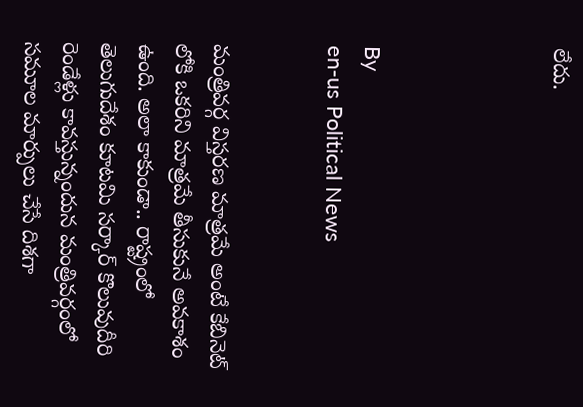లేదు.




By
en-us Political News


మంత్రివర్గ విస్తరణ మాత్రమే అంటే కేబినెట్ లోకి ఒకరిని మాత్రమే తీసుకునే అవకాశం ఉంది. అలా కాకుండా.. రాష్ట్రంలో తెలుగుదేశం కూటమి సర్కార్ కొలువుదీరి రెండేళ్లు కావస్తున్నందున మంత్రివర్గంలో సమూల మార్పులు చేసే దిశగా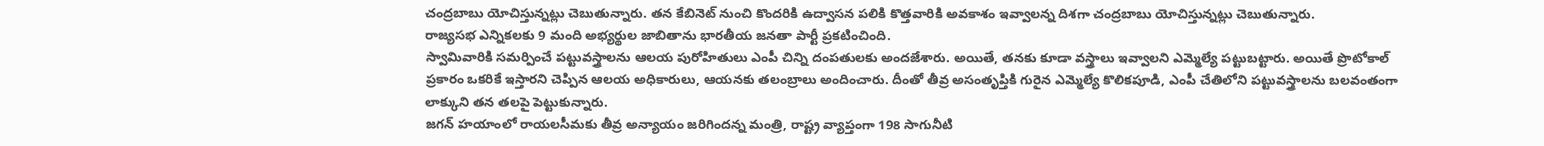చంద్రబాబు యోచిస్తున్నట్లు చెబుతున్నారు. తన కేబినెట్ నుంచి కొందరికి ఉద్వాసన పలికి కొత్తవారికి అవకాశం ఇవ్వాలన్న దిశగా చంద్రబాబు యోచిస్తున్నట్లు చెబుతున్నారు.
రాజ్యసభ ఎన్నికలకు 9 మంది అభ్యర్థుల జాబితాను భారతీయ జనతా పార్టీ ప్రకటించింది.
స్వామివారికి సమర్పించే పట్టువస్త్రాలను ఆలయ పురోహితులు ఎంపీ చిన్ని దంపతులకు అందజేశారు. అయితే, తనకు కూడా వస్త్రాలు ఇవ్వాలని ఎమ్మెల్యే పట్టుబట్టారు. అయితే ప్రొటోకాల్ ప్రకారం ఒకరికే ఇస్తారని చెప్పిన ఆలయ అధికారులు, ఆయనకు తలంబ్రాలు అందించారు. దీంతో తీవ్ర అసంతృప్తికి గురైన ఎమ్మెల్యే కొలికపూడి, ఎంపీ చేతిలోని పట్టువస్త్రాలను బలవంతంగా లాక్కుని తన తలపై పెట్టుకున్నారు.
జగన్ హయాంలో రాయలసీమకు తీవ్ర అన్యాయం జరిగిందన్న మంత్రి, రాష్ట్ర వ్యాప్తంగా 198 సాగునీటి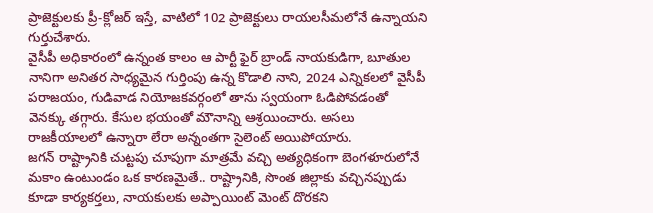ప్రాజెక్టులకు ప్రీ-క్లోజర్ ఇస్తే, వాటిలో 102 ప్రాజెక్టులు రాయలసీమలోనే ఉన్నాయని గుర్తుచేశారు.
వైసీపీ అధికారంలో ఉన్నంత కాలం ఆ పార్టీ ఫైర్ బ్రాండ్ నాయకుడిగా, బూతుల నానిగా అనితర సాధ్యమైన గుర్తింపు ఉన్న కొడాలి నాని, 2024 ఎన్నికలలో వైసీపీ పరాజయం, గుడివాడ నియోజకవర్గంలో తాను స్వయంగా ఓడిపోవడంతో వెనక్కు తగ్గారు. కేసుల భయంతో మౌనాన్ని ఆశ్రయించారు. అసలు రాజకీయాలలో ఉన్నారా లేరా అన్నంతగా సైలెంట్ అయిపోయారు.
జగన్ రాష్ట్రానికి చుట్టపు చూపుగా మాత్రమే వచ్చి అత్యధికంగా బెంగళూరులోనే మకాం ఉంటుండం ఒక కారణమైతే.. రాష్ట్రానికి, సొంత జిల్లాకు వచ్చినప్పుడు కూడా కార్యకర్తలు, నాయకులకు అప్పాయింట్ మెంట్ దొరకని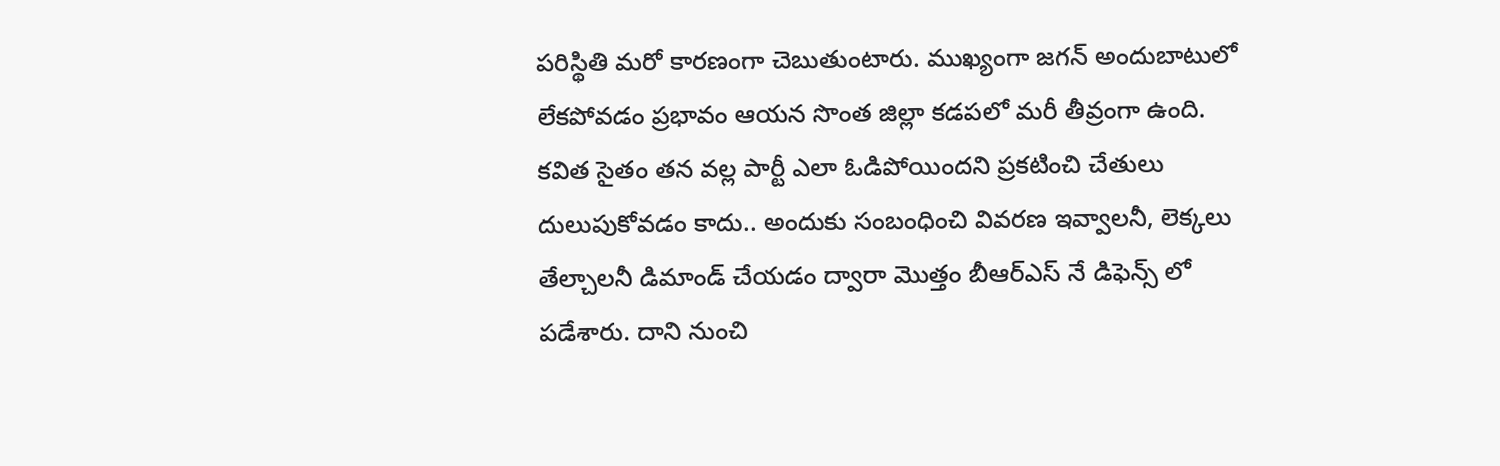పరిస్థితి మరో కారణంగా చెబుతుంటారు. ముఖ్యంగా జగన్ అందుబాటులో లేకపోవడం ప్రభావం ఆయన సొంత జిల్లా కడపలో మరీ తీవ్రంగా ఉంది.
కవిత సైతం త‌న వ‌ల్ల పార్టీ ఎలా ఓడిపోయిందని ప్రకటించి చేతులు దులుపుకోవడం కాదు.. అందుకు సంబంధించి వివరణ ఇవ్వాలనీ, లెక్కలు తేల్చాలనీ డిమాండ్ చేయడం ద్వారా మొత్తం బీఆర్ఎస్ నే డిఫెన్స్ లో పడేశారు. దాని నుంచి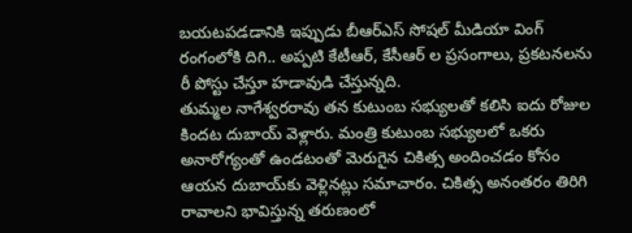బయటపడడానికి ఇప్పుడు బీఆర్ఎస్ సోషల్ మీడియా వింగ్ రంగంలోకి దిగి.. అప్పటి కేటీఆర్, కేసీఆర్ ల ప్రసంగాలు, ప్రకటనలను రీ పోస్టు చేస్తూ హడావుడి చేస్తున్నది.
తుమ్మల నాగేశ్వరరావు తన కుటుంబ సభ్యులతో కలిసి ఐదు రోజుల కిందట దుబాయ్ వెళ్లారు. మంత్రి కుటుంబ సభ్యులలో ఒకరు అనారోగ్యంతో ఉండటంతో మెరుగైన చికిత్స అందించడం కోసం ఆయన దుబాయ్‌కు వెళ్లినట్లు సమాచారం. చికిత్స అనంతరం తిరిగి రావాలని భావిస్తున్న తరుణంలో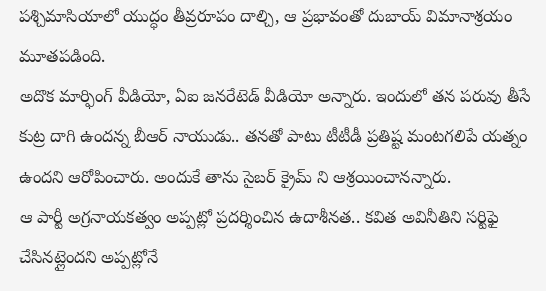పశ్చిమాసియాలో యుద్ధం తీవ్రరూపం దాల్చి, ఆ ప్రభావంతో దుబాయ్ విమానాశ్రయం మూతపడింది.
అదొక మార్ఫింగ్ వీడియో, ఏఐ జ‌న‌రేటెడ్ వీడియో అన్నారు. ఇందులో త‌న ప‌రువు తీసే కుట్ర దాగి ఉంద‌న్న బీఆర్ నాయుడు.. త‌న‌తో పాటు టీటీడీ ప్ర‌తిష్ట మంట‌గ‌లిపే య‌త్నం ఉంద‌ని ఆరోపించారు. అందుకే తాను సైబ‌ర్ క్రైమ్ ని ఆశ్ర‌యించానన్నారు.
ఆ పార్టీ అగ్రనాయకత్వం అప్పట్లో ప్రదర్శించిన ఉదాశీనత.. కవిత అవినీతిని సర్టిఫై చేసినట్లైందని అప్పట్లోనే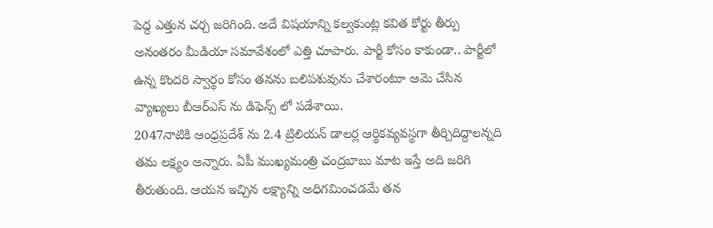పెద్ద ఎత్తున చర్చ జరిగింది. అదే విషయాన్ని కల్వకుంట్ల కవిత కోర్టు తీర్పు అనంతరం మీడియా సమావేశంలో ఎత్తి చూపారు. పార్టీ కోసం కాకుండా.. పార్టీలో ఉన్న కొందరి స్వార్థం కోసం తనను బలిపశువును చేశారంటూ ఆమె చేసిన వ్యాఖ్యలు బీఆర్ఎస్ ను డిఫెన్స్ లో పడేశాయి.
2047నాటికి ఆంధ్రప్రదేశ్ ను 2.4 ట్రిలియన్ డాలర్ల ఆర్థికవ్యవస్థగా తీర్చిదిద్దాలన్నది తమ లక్ష్యం అన్నారు. ఏపీ ముఖ్యమంత్రి చంద్రబాబు మాట ఇస్తే అది జరిగి తీరుతుంది. ఆయన ఇచ్చిన లక్ష్యాన్ని అధిగమించడమే తన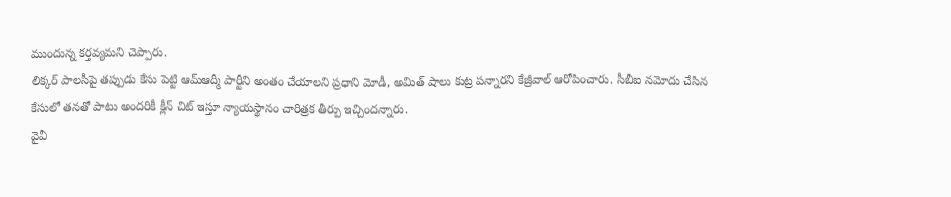ముందున్న కర్తవ్యమని చెప్పారు.
లిక్కర్ పాలసీపై తప్పుడు కేసు పెట్టి ఆమ్ఆద్మీ పార్టీని అంతం చేయాలని ప్రధాని మోడీ, అమిత్ షాలు కుట్ర పన్నారని కేజ్రీవాల్ ఆరోపించారు. సీబీఐ నమోదు చేసిన కేసులో తనతో పాటు అందరికీ క్లీన్ చిట్ ఇస్తూ న్యాయస్థానం చారిత్రక తీర్పు ఇచ్చిందన్నారు.
వైవీ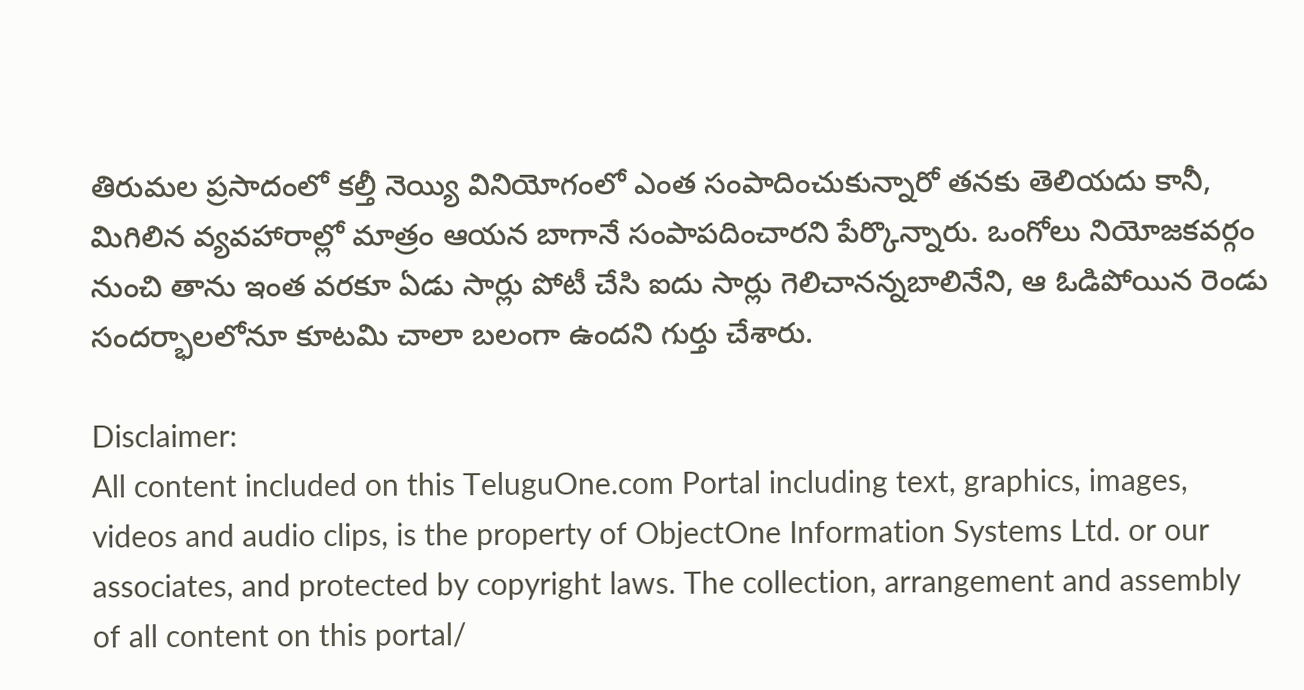తిరుమల ప్రసాదంలో కల్తీ నెయ్యి వినియోగంలో ఎంత సంపాదించుకున్నారో తనకు తెలియదు కానీ, మిగిలిన వ్యవహారాల్లో మాత్రం ఆయన బాగానే సంపాపదించారని పేర్కొన్నారు. ఒంగోలు నియోజకవర్గం నుంచి తాను ఇంత వరకూ ఏడు సార్లు పోటీ చేసి ఐదు సార్లు గెలిచానన్నబాలినేని, ఆ ఓడిపోయిన రెండు సందర్భాలలోనూ కూటమి చాలా బలంగా ఉందని గుర్తు చేశారు.

Disclaimer:
All content included on this TeluguOne.com Portal including text, graphics, images, videos and audio clips, is the property of ObjectOne Information Systems Ltd. or our associates, and protected by copyright laws. The collection, arrangement and assembly of all content on this portal/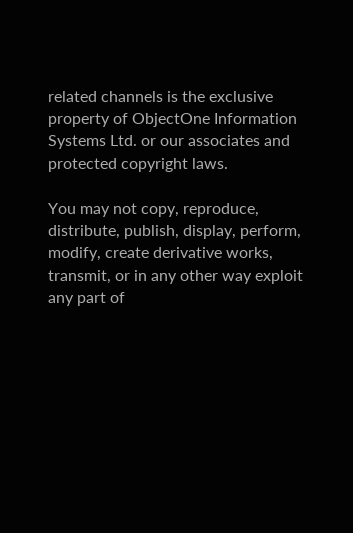related channels is the exclusive property of ObjectOne Information Systems Ltd. or our associates and protected copyright laws.

You may not copy, reproduce, distribute, publish, display, perform, modify, create derivative works, transmit, or in any other way exploit any part of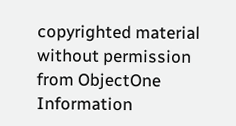copyrighted material without permission from ObjectOne Information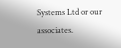Systems Ltd or our associates.